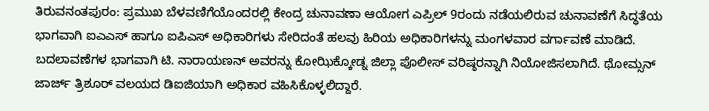ತಿರುವನಂತಪುರಂ: ಪ್ರಮುಖ ಬೆಳವಣಿಗೆಯೊಂದರಲ್ಲಿ ಕೇಂದ್ರ ಚುನಾವಣಾ ಆಯೋಗ ಎಪ್ರಿಲ್ 9ರಂದು ನಡೆಯಲಿರುವ ಚುನಾವಣೆಗೆ ಸಿದ್ಧತೆಯ ಭಾಗವಾಗಿ ಐಎಎಸ್ ಹಾಗೂ ಐಪಿಎಸ್ ಅಧಿಕಾರಿಗಳು ಸೇರಿದಂತೆ ಹಲವು ಹಿರಿಯ ಅಧಿಕಾರಿಗಳನ್ನು ಮಂಗಳವಾರ ವರ್ಗಾವಣೆ ಮಾಡಿದೆ.
ಬದಲಾವಣೆಗಳ ಭಾಗವಾಗಿ ಟಿ. ನಾರಾಯಣನ್ ಅವರನ್ನು ಕೋಝಿಕ್ಕೋಡ್ನ ಜಿಲ್ಲಾ ಪೊಲೀಸ್ ವರಿಷ್ಠರನ್ನಾಗಿ ನಿಯೋಜಿಸಲಾಗಿದೆ. ಥೋಮ್ಸನ್ ಜಾರ್ಜ್ ತ್ರಿಶೂರ್ ವಲಯದ ಡಿಐಜಿಯಾಗಿ ಅಧಿಕಾರ ವಹಿಸಿಕೊಳ್ಳಲಿದ್ದಾರೆ.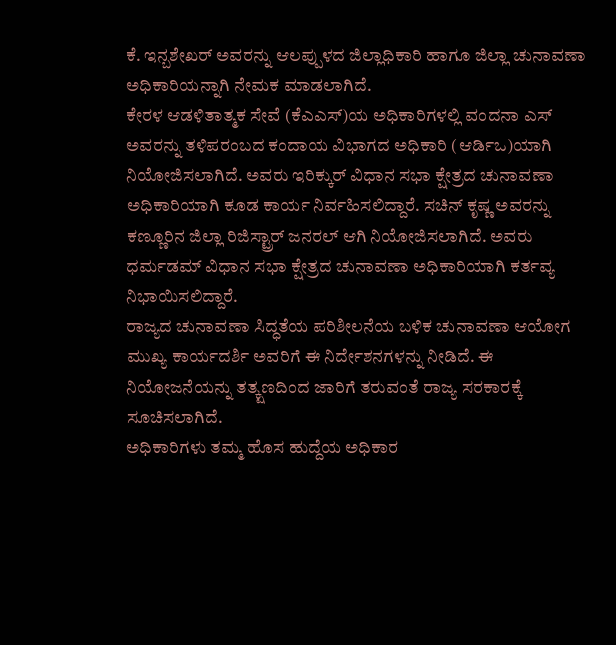ಕೆ. ಇನ್ಬಶೇಖರ್ ಅವರನ್ನು ಆಲಪ್ಪುಳದ ಜಿಲ್ಲಾಧಿಕಾರಿ ಹಾಗೂ ಜಿಲ್ಲಾ ಚುನಾವಣಾ ಅಧಿಕಾರಿಯನ್ನಾಗಿ ನೇಮಕ ಮಾಡಲಾಗಿದೆ.
ಕೇರಳ ಆಡಳಿತಾತ್ಮಕ ಸೇವೆ (ಕೆಎಎಸ್)ಯ ಅಧಿಕಾರಿಗಳಲ್ಲಿ ವಂದನಾ ಎಸ್ ಅವರನ್ನು ತಳಿಪರಂಬದ ಕಂದಾಯ ವಿಭಾಗದ ಅಧಿಕಾರಿ (ಆರ್ಡಿಒ)ಯಾಗಿ ನಿಯೋಜಿಸಲಾಗಿದೆ. ಅವರು ಇರಿಕ್ಕುರ್ ವಿಧಾನ ಸಭಾ ಕ್ಷೇತ್ರದ ಚುನಾವಣಾ ಅಧಿಕಾರಿಯಾಗಿ ಕೂಡ ಕಾರ್ಯ ನಿರ್ವಹಿಸಲಿದ್ದಾರೆ. ಸಚಿನ್ ಕೃಷ್ಣ ಅವರನ್ನು ಕಣ್ಣೂರಿನ ಜಿಲ್ಲಾ ರಿಜಿಸ್ಟ್ರಾರ್ ಜನರಲ್ ಆಗಿ ನಿಯೋಜಿಸಲಾಗಿದೆ. ಅವರು ಧರ್ಮಡಮ್ ವಿಧಾನ ಸಭಾ ಕ್ಷೇತ್ರದ ಚುನಾವಣಾ ಅಧಿಕಾರಿಯಾಗಿ ಕರ್ತವ್ಯ ನಿಭಾಯಿಸಲಿದ್ದಾರೆ.
ರಾಜ್ಯದ ಚುನಾವಣಾ ಸಿದ್ಧತೆಯ ಪರಿಶೀಲನೆಯ ಬಳಿಕ ಚುನಾವಣಾ ಆಯೋಗ ಮುಖ್ಯ ಕಾರ್ಯದರ್ಶಿ ಅವರಿಗೆ ಈ ನಿರ್ದೇಶನಗಳನ್ನು ನೀಡಿದೆ. ಈ ನಿಯೋಜನೆಯನ್ನು ತತ್ಕ್ಷಣದಿಂದ ಜಾರಿಗೆ ತರುವಂತೆ ರಾಜ್ಯ ಸರಕಾರಕ್ಕೆ ಸೂಚಿಸಲಾಗಿದೆ.
ಅಧಿಕಾರಿಗಳು ತಮ್ಮ ಹೊಸ ಹುದ್ದೆಯ ಅಧಿಕಾರ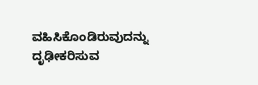ವಹಿಸಿಕೊಂಡಿರುವುದನ್ನು ದೃಢೀಕರಿಸುವ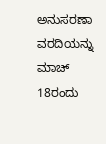ಅನುಸರಣಾ ವರದಿಯನ್ನು ಮಾಚ್ 18ರಂದು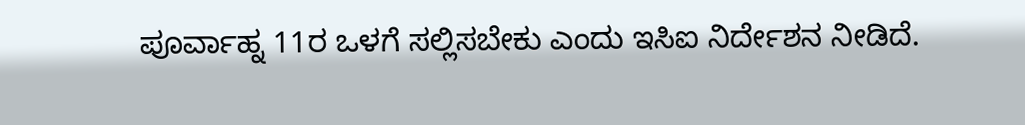ಪೂರ್ವಾಹ್ನ 11ರ ಒಳಗೆ ಸಲ್ಲಿಸಬೇಕು ಎಂದು ಇಸಿಐ ನಿರ್ದೇಶನ ನೀಡಿದೆ.